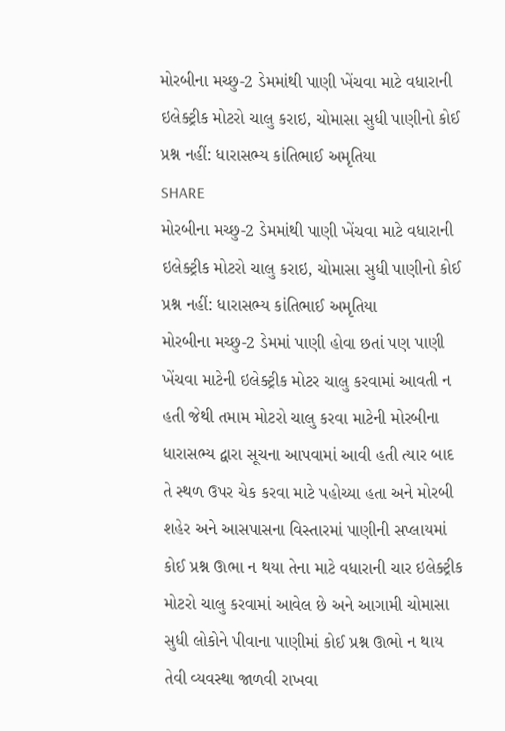મોરબીના મચ્છુ-2 ડેમમાંથી પાણી ખેંચવા માટે વધારાની ઇલેક્ટ્રીક મોટરો ચાલુ કરાઇ, ચોમાસા સુધી પાણીનો કોઈ પ્રશ્ન નહીં: ધારાસભ્ય કાંતિભાઈ અમૃતિયા
SHARE
મોરબીના મચ્છુ-2 ડેમમાંથી પાણી ખેંચવા માટે વધારાની ઇલેક્ટ્રીક મોટરો ચાલુ કરાઇ, ચોમાસા સુધી પાણીનો કોઈ પ્રશ્ન નહીં: ધારાસભ્ય કાંતિભાઈ અમૃતિયા
મોરબીના મચ્છુ-2 ડેમમાં પાણી હોવા છતાં પણ પાણી ખેંચવા માટેની ઇલેક્ટ્રીક મોટર ચાલુ કરવામાં આવતી ન હતી જેથી તમામ મોટરો ચાલુ કરવા માટેની મોરબીના ધારાસભ્ય દ્વારા સૂચના આપવામાં આવી હતી ત્યાર બાદ તે સ્થળ ઉપર ચેક કરવા માટે પહોચ્યા હતા અને મોરબી શહેર અને આસપાસના વિસ્તારમાં પાણીની સપ્લાયમાં કોઈ પ્રશ્ન ઊભા ન થયા તેના માટે વધારાની ચાર ઇલેક્ટ્રીક મોટરો ચાલુ કરવામાં આવેલ છે અને આગામી ચોમાસા સુધી લોકોને પીવાના પાણીમાં કોઈ પ્રશ્ન ઊભો ન થાય તેવી વ્યવસ્થા જાળવી રાખવા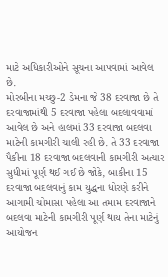માટે અધિકારીઓને સૂચના આપવામાં આવેલ છે.
મોરબીના મચ્છુ-2 ડેમના જે 38 દરવાજા છે તે દરવાજામાંથી 5 દરવાજા પહેલા બદલાવવામાં આવેલ છે અને હાલમાં 33 દરવાજા બદલવા માટેની કામગીરી ચાલી રહી છે. તે 33 દરવાજા પૈકીના 18 દરવાજા બદલવાની કામગીરી અત્યાર સુધીમાં પૂર્ણ થઈ ગઈ છે જોકે, બાકીના 15 દરવાજા બદલવાનું કામ યુદ્ધના ધોરણે કરીને આગામી ચોમાસા પહેલા આ તમામ દરવાજાને બદલવા માટેની કામગીરી પૂર્ણ થાય તેના માટેનું આયોજન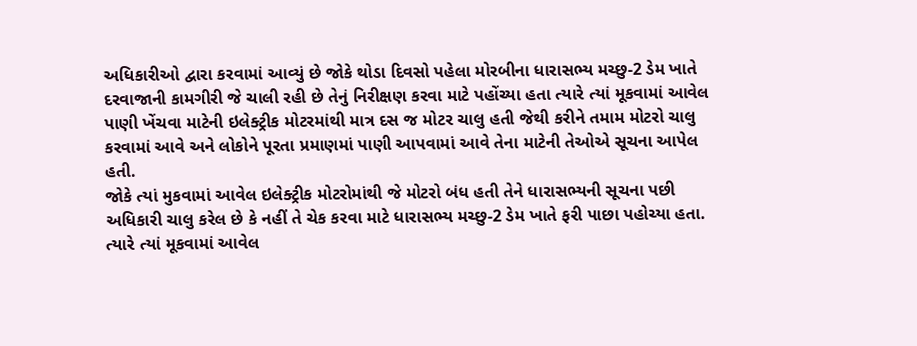અધિકારીઓ દ્વારા કરવામાં આવ્યું છે જોકે થોડા દિવસો પહેલા મોરબીના ધારાસભ્ય મચ્છુ-2 ડેમ ખાતે દરવાજાની કામગીરી જે ચાલી રહી છે તેનું નિરીક્ષણ કરવા માટે પહોંચ્યા હતા ત્યારે ત્યાં મૂકવામાં આવેલ પાણી ખેંચવા માટેની ઇલેક્ટ્રીક મોટરમાંથી માત્ર દસ જ મોટર ચાલુ હતી જેથી કરીને તમામ મોટરો ચાલુ કરવામાં આવે અને લોકોને પૂરતા પ્રમાણમાં પાણી આપવામાં આવે તેના માટેની તેઓએ સૂચના આપેલ હતી.
જોકે ત્યાં મુકવામાં આવેલ ઇલેક્ટ્રીક મોટરોમાંથી જે મોટરો બંધ હતી તેને ધારાસભ્યની સૂચના પછી અધિકારી ચાલુ કરેલ છે કે નહીં તે ચેક કરવા માટે ધારાસભ્ય મચ્છુ-2 ડેમ ખાતે ફરી પાછા પહોચ્યા હતા. ત્યારે ત્યાં મૂકવામાં આવેલ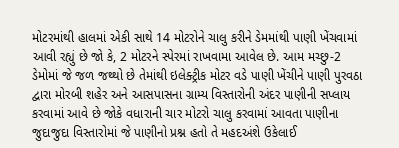મોટરમાંથી હાલમાં એકી સાથે 14 મોટરોને ચાલુ કરીને ડેમમાંથી પાણી ખેંચવામાં આવી રહ્યું છે જો કે, 2 મોટરને સ્પેરમાં રાખવામા આવેલ છે. આમ મચ્છુ-2 ડેમોમાં જે જળ જથ્થો છે તેમાંથી ઇલેક્ટ્રીક મોટર વડે પાણી ખેંચીને પાણી પુરવઠા દ્વારા મોરબી શહેર અને આસપાસના ગ્રામ્ય વિસ્તારોની અંદર પાણીની સપ્લાય કરવામાં આવે છે જોકે વધારાની ચાર મોટરો ચાલુ કરવામાં આવતા પાણીના જુદાજુદા વિસ્તારોમાં જે પાણીનો પ્રશ્ન હતો તે મહદઅંશે ઉકેલાઈ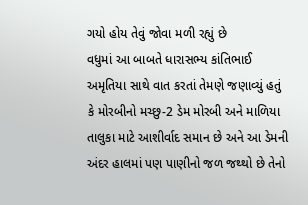ગયો હોય તેવું જોવા મળી રહ્યું છે
વધુમાં આ બાબતે ધારાસભ્ય કાંતિભાઈ અમૃતિયા સાથે વાત કરતાં તેમણે જણાવ્યું હતું કે મોરબીનો મચ્છુ-2 ડેમ મોરબી અને માળિયા તાલુકા માટે આશીર્વાદ સમાન છે અને આ ડેમની અંદર હાલમાં પણ પાણીનો જળ જથ્થો છે તેનો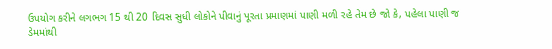ઉપયોગ કરીને લગભગ 15 થી 20 દિવસ સુધી લોકોને પીવાનું પૂરતા પ્રમાણમાં પાણી મળી રહે તેમ છે જો કે, પહેલા પાણી જ ડેમમાંથી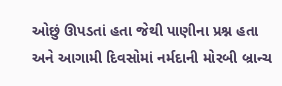ઓછું ઊપડતાં હતા જેથી પાણીના પ્રશ્ન હતા અને આગામી દિવસોમાં નર્મદાની મોરબી બ્રાન્ચ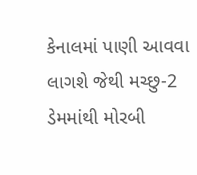કેનાલમાં પાણી આવવા લાગશે જેથી મચ્છુ-2 ડેમમાંથી મોરબી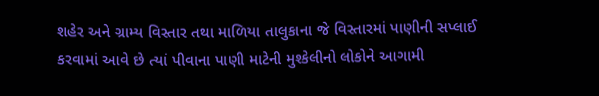શહેર અને ગ્રામ્ય વિસ્તાર તથા માળિયા તાલુકાના જે વિસ્તારમાં પાણીની સપ્લાઈ કરવામાં આવે છે ત્યાં પીવાના પાણી માટેની મુશ્કેલીનો લોકોને આગામી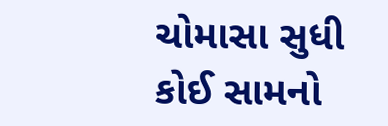ચોમાસા સુધી કોઈ સામનો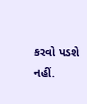કરવો પડશે નહીં.